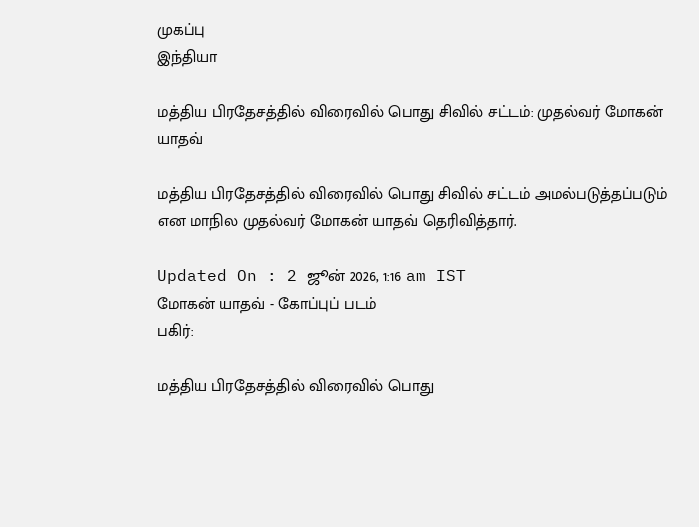முகப்பு
இந்தியா

மத்திய பிரதேசத்தில் விரைவில் பொது சிவில் சட்டம்: முதல்வர் மோகன் யாதவ்

மத்திய பிரதேசத்தில் விரைவில் பொது சிவில் சட்டம் அமல்படுத்தப்படும் என மாநில முதல்வர் மோகன் யாதவ் தெரிவித்தார்.

Updated On : 2 ஜூன் 2026, 1:16 am IST
மோகன் யாதவ் - கோப்புப் படம்
பகிர்:

மத்திய பிரதேசத்தில் விரைவில் பொது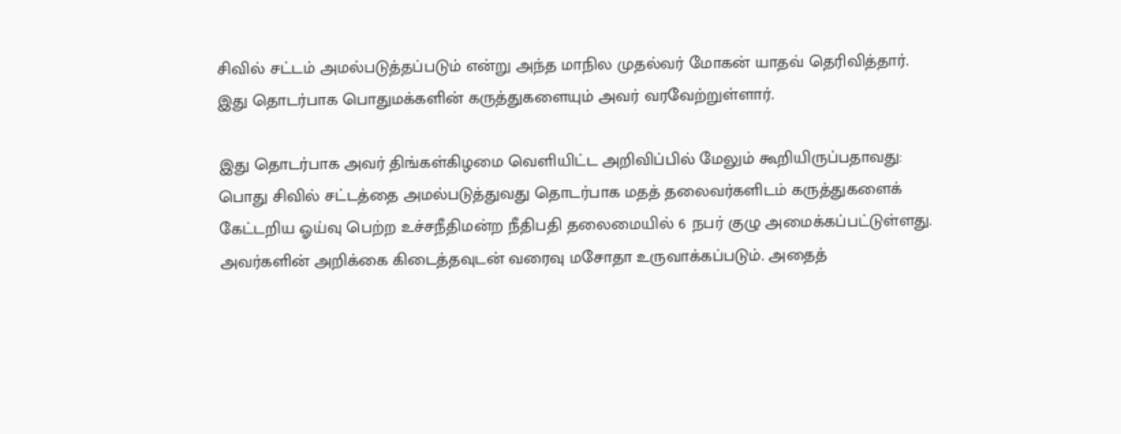சிவில் சட்டம் அமல்படுத்தப்படும் என்று அந்த மாநில முதல்வர் மோகன் யாதவ் தெரிவித்தார். இது தொடர்பாக பொதுமக்களின் கருத்துகளையும் அவர் வரவேற்றுள்ளார்.

இது தொடர்பாக அவர் திங்கள்கிழமை வெளியிட்ட அறிவிப்பில் மேலும் கூறியிருப்பதாவது: பொது சிவில் சட்டத்தை அமல்படுத்துவது தொடர்பாக மதத் தலைவர்களிடம் கருத்துகளைக் கேட்டறிய ஓய்வு பெற்ற உச்சநீதிமன்ற நீதிபதி தலைமையில் 6 நபர் குழு அமைக்கப்பட்டுள்ளது. அவர்களின் அறிக்கை கிடைத்தவுடன் வரைவு மசோதா உருவாக்கப்படும். அதைத்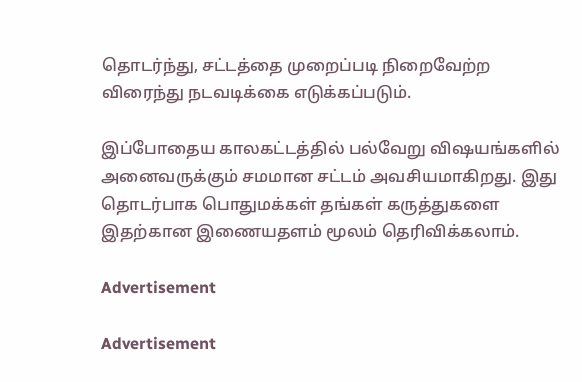தொடர்ந்து, சட்டத்தை முறைப்படி நிறைவேற்ற விரைந்து நடவடிக்கை எடுக்கப்படும்.

இப்போதைய காலகட்டத்தில் பல்வேறு விஷயங்களில் அனைவருக்கும் சமமான சட்டம் அவசியமாகிறது. இது தொடர்பாக பொதுமக்கள் தங்கள் கருத்துகளை இதற்கான இணையதளம் மூலம் தெரிவிக்கலாம்.

Advertisement

Advertisement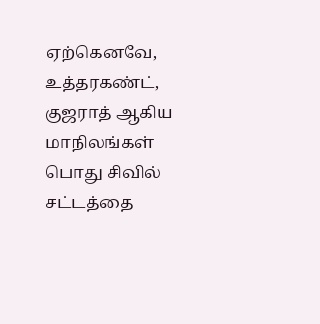ஏற்கெனவே, உத்தரகண்ட், குஜராத் ஆகிய மாநிலங்கள் பொது சிவில் சட்டத்தை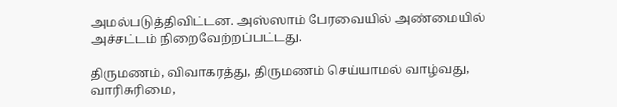அமல்படுத்திவிட்டன. அஸ்ஸாம் பேரவையில் அண்மையில் அச்சட்டம் நிறைவேற்றப்பட்டது.

திருமணம், விவாகரத்து, திருமணம் செய்யாமல் வாழ்வது, வாரிசுரிமை,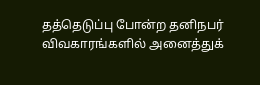தத்தெடுப்பு போன்ற தனிநபர் விவகாரங்களில் அனைத்துக்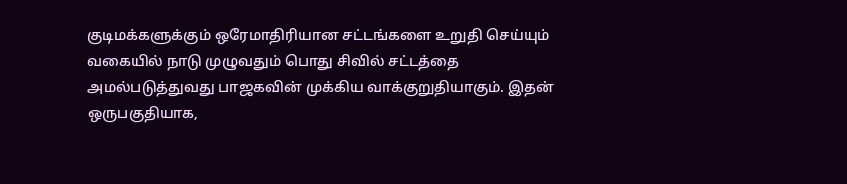குடிமக்களுக்கும் ஒரேமாதிரியான சட்டங்களை உறுதி செய்யும் வகையில் நாடு முழுவதும் பொது சிவில் சட்டத்தை அமல்படுத்துவது பாஜகவின் முக்கிய வாக்குறுதியாகும். இதன் ஒருபகுதியாக,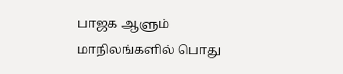பாஜக ஆளும் மாநிலங்களில் பொது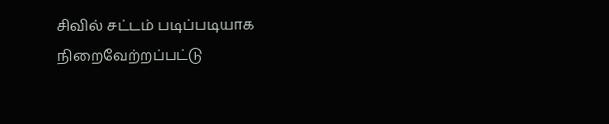சிவில் சட்டம் படிப்படியாக நிறைவேற்றப்பட்டு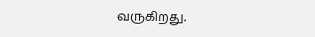வருகிறது.